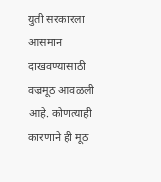युती सरकारला आसमान दाखवण्यासाठी वज्रमूठ आवळली आहे. कोणत्याही कारणाने ही मूठ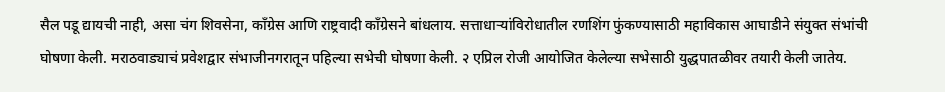सैल पडू द्यायची नाही, असा चंग शिवसेना, काँग्रेस आणि राष्ट्रवादी काँग्रेसने बांधलाय. सत्ताधाऱ्यांविरोधातील रणशिंग फुंकण्यासाठी महाविकास आघाडीने संयुक्त संभांची घोषणा केली. मराठवाड्याचं प्रवेशद्वार संभाजीनगरातून पहिल्या सभेची घोषणा केली. २ एप्रिल रोजी आयोजित केलेल्या सभेसाठी युद्धपातळीवर तयारी केली जातेय.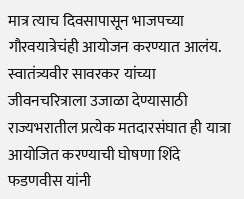मात्र त्याच दिवसापासून भाजपच्या गौरवयात्रेचंही आयोजन करण्यात आलंय. स्वातंत्र्यवीर सावरकर यांच्या जीवनचरित्राला उजाळा देण्यासाठी राज्यभरातील प्रत्येक मतदारसंघात ही यात्रा आयोजित करण्याची घोषणा शिंदे फडणवीस यांनी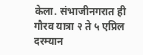केला. संभाजीनगरात ही गौरव यात्रा २ ते ५ एप्रिल दरम्यान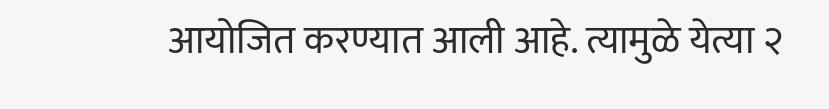आयोजित करण्यात आली आहे. त्यामुळे येत्या २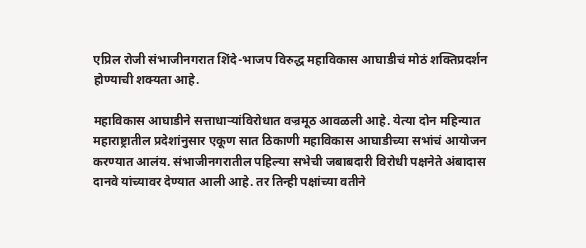एप्रिल रोजी संभाजीनगरात शिंदे-भाजप विरुद्ध महाविकास आघाडीचं मोठं शक्तिप्रदर्शन होण्याची शक्यता आहे.

महाविकास आघाडीने सत्ताधाऱ्यांविरोधात वज्रमूठ आवळली आहे. येत्या दोन महिन्यात महाराष्ट्रातील प्रदेशांनुसार एकूण सात ठिकाणी महाविकास आघाडीच्या सभांचं आयोजन करण्यात आलंय. संभाजीनगरातील पहिल्या सभेची जबाबदारी विरोधी पक्षनेते अंबादास दानवे यांच्यावर देण्यात आली आहे. तर तिन्ही पक्षांच्या वतीने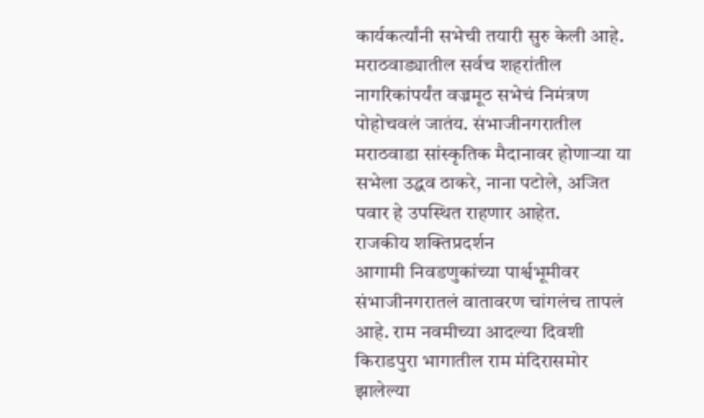कार्यकर्त्यांनी सभेची तयारी सुरु केली आहे. मराठवाड्यातील सर्वच शहरांतील नागरिकांपर्यंत वज्रमूठ सभेचं निमंत्रण पोहोचवलं जातंय. संभाजीनगरातील मराठवाडा सांस्कृतिक मैदानावर होणाऱ्या या सभेला उद्धव ठाकरे, नाना पटोले, अजित पवार हे उपस्थित राहणार आहेत.
राजकीय शक्तिप्रदर्शन
आगामी निवडणुकांच्या पार्श्वभूमीवर संभाजीनगरातलं वातावरण चांगलंच तापलं आहे. राम नवमीच्या आदल्या दिवशी किराडपुरा भागातील राम मंदिरासमोर झालेल्या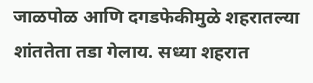जाळपोळ आणि दगडफेकीमुळे शहरातल्या शांततेता तडा गेलाय. सध्या शहरात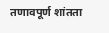तणावपूर्ण शांतता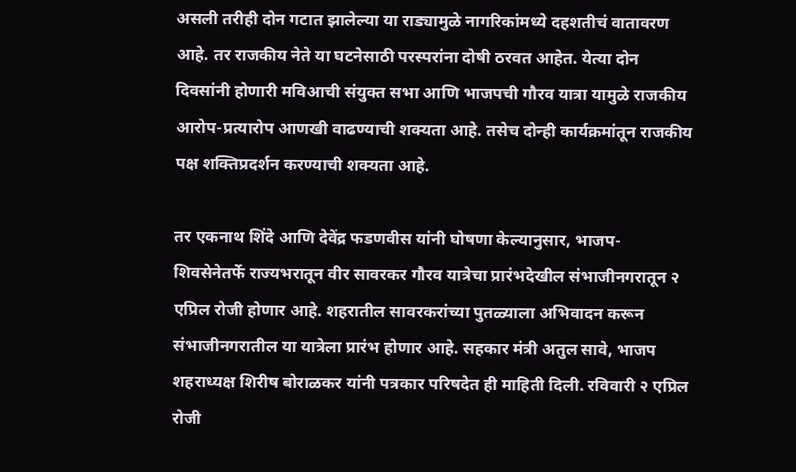असली तरीही दोन गटात झालेल्या या राड्यामुळे नागरिकांमध्ये दहशतीचं वातावरण आहे. तर राजकीय नेते या घटनेसाठी परस्परांना दोषी ठरवत आहेत. येत्या दोन दिवसांनी होणारी मविआची संयुक्त सभा आणि भाजपची गौरव यात्रा यामुळे राजकीय आरोप-प्रत्यारोप आणखी वाढण्याची शक्यता आहे. तसेच दोन्ही कार्यक्रमांतून राजकीय पक्ष शक्तिप्रदर्शन करण्याची शक्यता आहे.

तर एकनाथ शिंदे आणि देवेंद्र फडणवीस यांनी घोषणा केल्यानुसार, भाजप-शिवसेनेतर्फे राज्यभरातून वीर सावरकर गौरव यात्रेचा प्रारंभदेखील संभाजीनगरातून २ एप्रिल रोजी होणार आहे. शहरातील सावरकरांच्या पुतळ्याला अभिवादन करून संभाजीनगरातील या यात्रेला प्रारंभ होणार आहे. सहकार मंत्री अतुल सावे, भाजप शहराध्यक्ष शिरीष बोराळकर यांनी पत्रकार परिषदेत ही माहिती दिली. रविवारी २ एप्रिल रोजी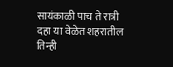सायंकाळी पाच ते रात्री दहा या वेळेत शहरातील तिन्ही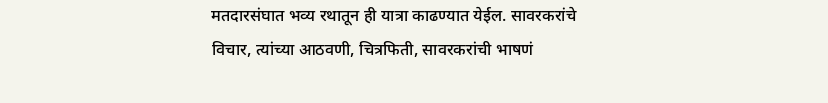मतदारसंघात भव्य रथातून ही यात्रा काढण्यात येईल. सावरकरांचे विचार, त्यांच्या आठवणी, चित्रफिती, सावरकरांची भाषणं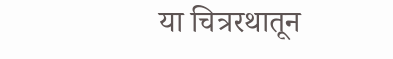या चित्ररथातून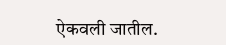ऐकवली जातील.